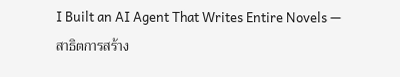I Built an AI Agent That Writes Entire Novels — สาธิตการสร้าง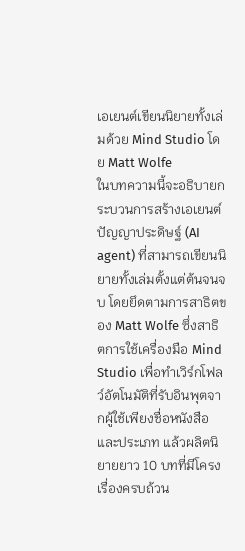เอเยนต์เขียนนิยายทั้งเล่มด้วย Mind Studio โดย Matt Wolfe
ในบทความนี้จะอธิบายกระบวนการสร้างเอเยนต์ปัญญาประดิษฐ์ (AI agent) ที่สามารถเขียนนิยายทั้งเล่มตั้งแต่ต้นจนจบ โดยยึดตามการสาธิตของ Matt Wolfe ซึ่งสาธิตการใช้เครื่องมือ Mind Studio เพื่อทำเวิร์กโฟลว์อัตโนมัติที่รับอินพุตจากผู้ใช้เพียงชื่อหนังสือและประเภท แล้วผลิตนิยายยาว 10 บทที่มีโครงเรื่องครบถ้วน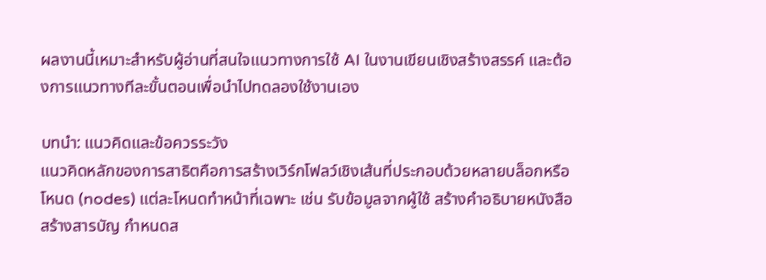ผลงานนี้เหมาะสำหรับผู้อ่านที่สนใจแนวทางการใช้ AI ในงานเขียนเชิงสร้างสรรค์ และต้องการแนวทางทีละขั้นตอนเพื่อนำไปทดลองใช้งานเอง

บทนำ: แนวคิดและข้อควรระวัง
แนวคิดหลักของการสาธิตคือการสร้างเวิร์กโฟลว์เชิงเส้นที่ประกอบด้วยหลายบล็อกหรือโหนด (nodes) แต่ละโหนดทำหน้าที่เฉพาะ เช่น รับข้อมูลจากผู้ใช้ สร้างคำอธิบายหนังสือ สร้างสารบัญ กำหนดส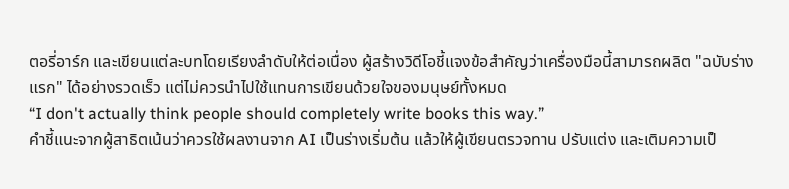ตอรี่อาร์ก และเขียนแต่ละบทโดยเรียงลำดับให้ต่อเนื่อง ผู้สร้างวิดีโอชี้แจงข้อสำคัญว่าเครื่องมือนี้สามารถผลิต "ฉบับร่างแรก" ได้อย่างรวดเร็ว แต่ไม่ควรนำไปใช้แทนการเขียนด้วยใจของมนุษย์ทั้งหมด
“I don't actually think people should completely write books this way.”
คำชี้แนะจากผู้สาธิตเน้นว่าควรใช้ผลงานจาก AI เป็นร่างเริ่มต้น แล้วให้ผู้เขียนตรวจทาน ปรับแต่ง และเติมความเป็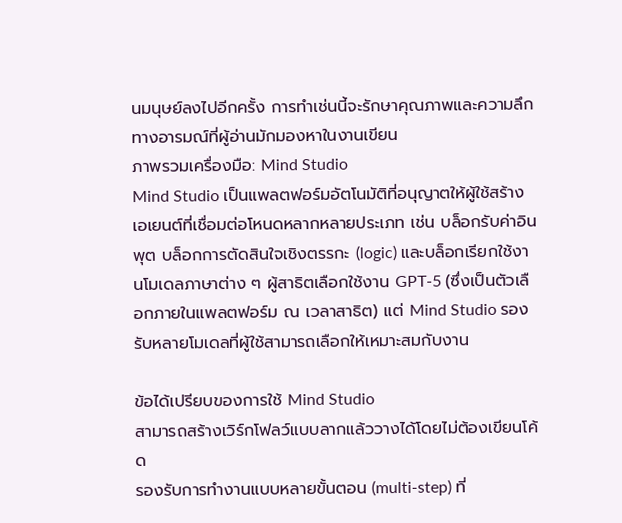นมนุษย์ลงไปอีกครั้ง การทำเช่นนี้จะรักษาคุณภาพและความลึกทางอารมณ์ที่ผู้อ่านมักมองหาในงานเขียน
ภาพรวมเครื่องมือ: Mind Studio
Mind Studio เป็นแพลตฟอร์มอัตโนมัติที่อนุญาตให้ผู้ใช้สร้างเอเยนต์ที่เชื่อมต่อโหนดหลากหลายประเภท เช่น บล็อกรับค่าอินพุต บล็อกการตัดสินใจเชิงตรรกะ (logic) และบล็อกเรียกใช้งานโมเดลภาษาต่าง ๆ ผู้สาธิตเลือกใช้งาน GPT-5 (ซึ่งเป็นตัวเลือกภายในแพลตฟอร์ม ณ เวลาสาธิต) แต่ Mind Studio รองรับหลายโมเดลที่ผู้ใช้สามารถเลือกให้เหมาะสมกับงาน

ข้อได้เปรียบของการใช้ Mind Studio
สามารถสร้างเวิร์กโฟลว์แบบลากแล้ววางได้โดยไม่ต้องเขียนโค้ด
รองรับการทำงานแบบหลายขั้นตอน (multi-step) ที่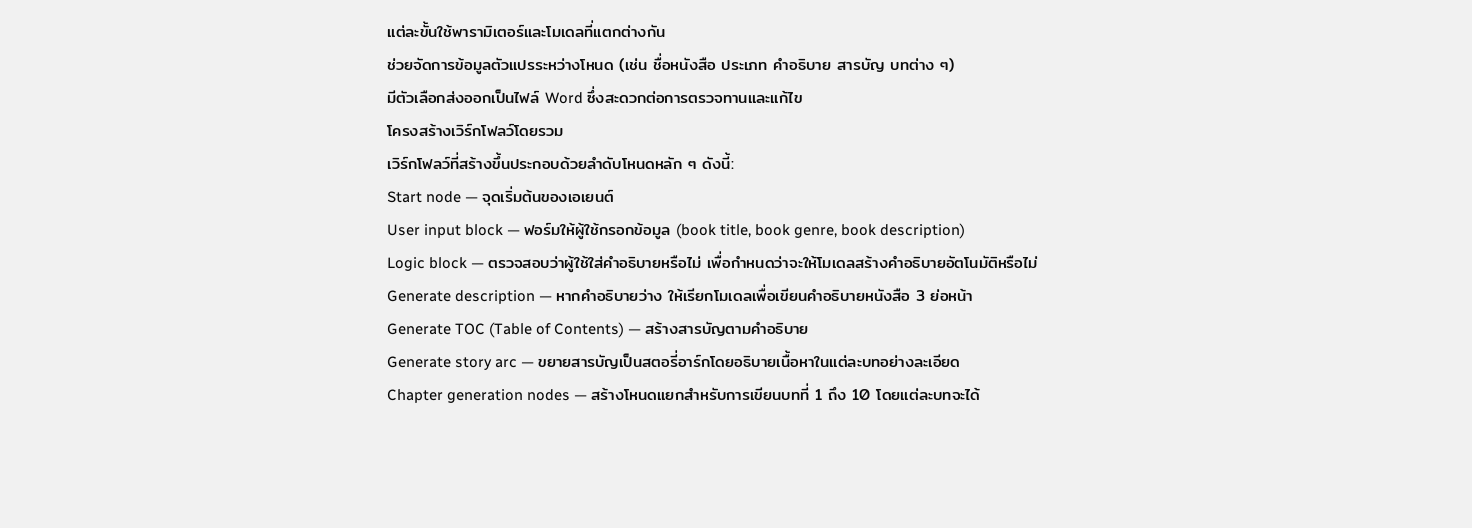แต่ละขั้นใช้พารามิเตอร์และโมเดลที่แตกต่างกัน
ช่วยจัดการข้อมูลตัวแปรระหว่างโหนด (เช่น ชื่อหนังสือ ประเภท คำอธิบาย สารบัญ บทต่าง ๆ)
มีตัวเลือกส่งออกเป็นไฟล์ Word ซึ่งสะดวกต่อการตรวจทานและแก้ไข
โครงสร้างเวิร์กโฟลว์โดยรวม
เวิร์กโฟลว์ที่สร้างขึ้นประกอบด้วยลำดับโหนดหลัก ๆ ดังนี้:
Start node — จุดเริ่มต้นของเอเยนต์
User input block — ฟอร์มให้ผู้ใช้กรอกข้อมูล (book title, book genre, book description)
Logic block — ตรวจสอบว่าผู้ใช้ใส่คำอธิบายหรือไม่ เพื่อกำหนดว่าจะให้โมเดลสร้างคำอธิบายอัตโนมัติหรือไม่
Generate description — หากคำอธิบายว่าง ให้เรียกโมเดลเพื่อเขียนคำอธิบายหนังสือ 3 ย่อหน้า
Generate TOC (Table of Contents) — สร้างสารบัญตามคำอธิบาย
Generate story arc — ขยายสารบัญเป็นสตอรี่อาร์กโดยอธิบายเนื้อหาในแต่ละบทอย่างละเอียด
Chapter generation nodes — สร้างโหนดแยกสำหรับการเขียนบทที่ 1 ถึง 10 โดยแต่ละบทจะได้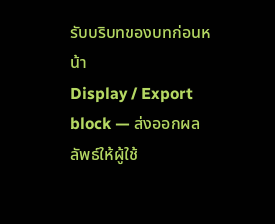รับบริบทของบทก่อนหน้า
Display / Export block — ส่งออกผลลัพธ์ให้ผู้ใช้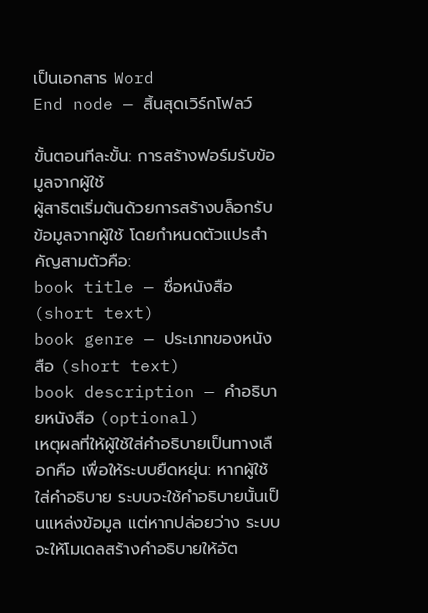เป็นเอกสาร Word
End node — สิ้นสุดเวิร์กโฟลว์

ขั้นตอนทีละขั้น: การสร้างฟอร์มรับข้อมูลจากผู้ใช้
ผู้สาธิตเริ่มต้นด้วยการสร้างบล็อกรับข้อมูลจากผู้ใช้ โดยกำหนดตัวแปรสำคัญสามตัวคือ:
book title — ชื่อหนังสือ (short text)
book genre — ประเภทของหนังสือ (short text)
book description — คำอธิบายหนังสือ (optional)
เหตุผลที่ให้ผู้ใช้ใส่คำอธิบายเป็นทางเลือกคือ เพื่อให้ระบบยืดหยุ่น: หากผู้ใช้ใส่คำอธิบาย ระบบจะใช้คำอธิบายนั้นเป็นแหล่งข้อมูล แต่หากปล่อยว่าง ระบบจะให้โมเดลสร้างคำอธิบายให้อัต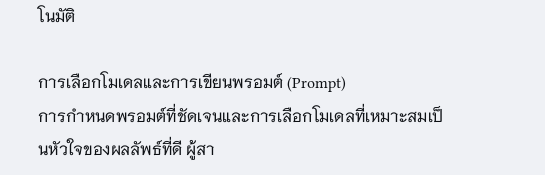โนมัติ

การเลือกโมเดลและการเขียนพรอมต์ (Prompt)
การกำหนดพรอมต์ที่ชัดเจนและการเลือกโมเดลที่เหมาะสมเป็นหัวใจของผลลัพธ์ที่ดี ผู้สา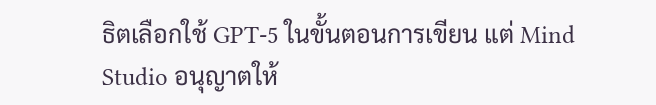ธิตเลือกใช้ GPT-5 ในขั้นตอนการเขียน แต่ Mind Studio อนุญาตให้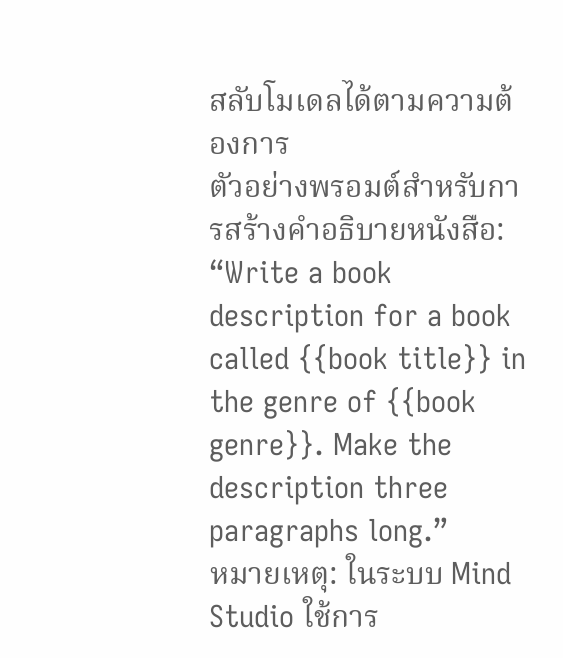สลับโมเดลได้ตามความต้องการ
ตัวอย่างพรอมต์สำหรับการสร้างคำอธิบายหนังสือ:
“Write a book description for a book called {{book title}} in the genre of {{book genre}}. Make the description three paragraphs long.”
หมายเหตุ: ในระบบ Mind Studio ใช้การ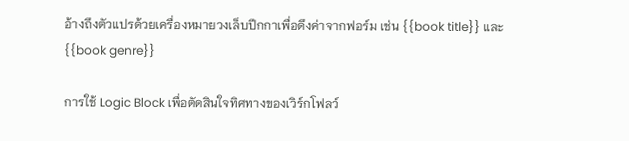อ้างถึงตัวแปรด้วยเครื่องหมายวงเล็บปีกกาเพื่อดึงค่าจากฟอร์ม เช่น {{book title}} และ {{book genre}}

การใช้ Logic Block เพื่อตัดสินใจทิศทางของเวิร์กโฟลว์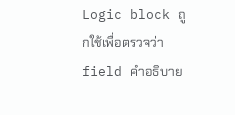Logic block ถูกใช้เพื่อตรวจว่า field คำอธิบาย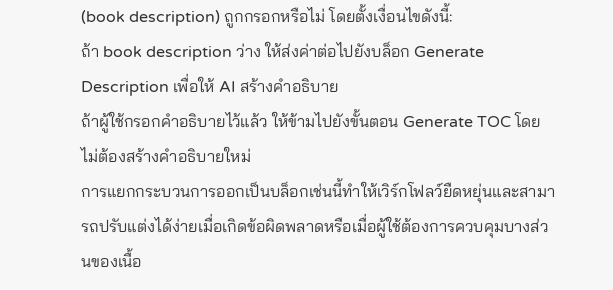(book description) ถูกกรอกหรือไม่ โดยตั้งเงื่อนไขดังนี้:
ถ้า book description ว่าง ให้ส่งค่าต่อไปยังบล็อก Generate Description เพื่อให้ AI สร้างคำอธิบาย
ถ้าผู้ใช้กรอกคำอธิบายไว้แล้ว ให้ข้ามไปยังขั้นตอน Generate TOC โดยไม่ต้องสร้างคำอธิบายใหม่
การแยกกระบวนการออกเป็นบล็อกเช่นนี้ทำให้เวิร์กโฟลว์ยืดหยุ่นและสามารถปรับแต่งได้ง่ายเมื่อเกิดข้อผิดพลาดหรือเมื่อผู้ใช้ต้องการควบคุมบางส่วนของเนื้อ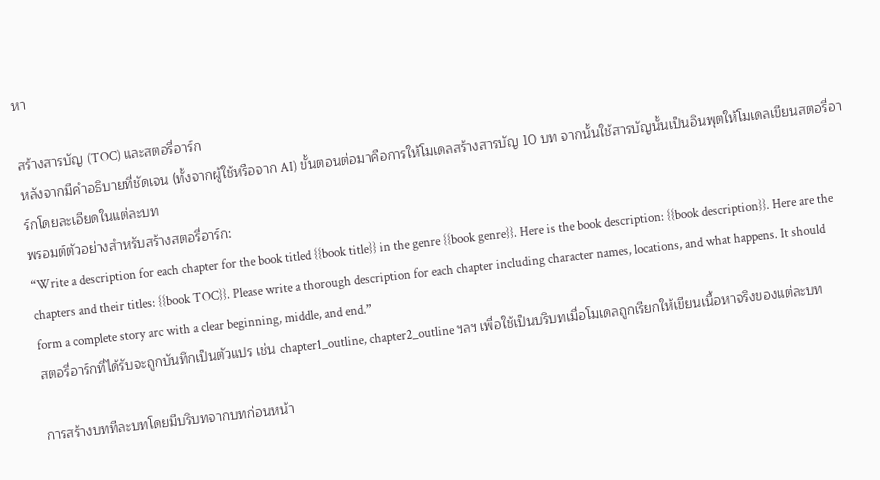หา

สร้างสารบัญ (TOC) และสตอรี่อาร์ก
หลังจากมีคำอธิบายที่ชัดเจน (ทั้งจากผู้ใช้หรือจาก AI) ขั้นตอนต่อมาคือการให้โมเดลสร้างสารบัญ 10 บท จากนั้นใช้สารบัญนั้นเป็นอินพุตให้โมเดลเขียนสตอรี่อาร์กโดยละเอียดในแต่ละบท
พรอมต์ตัวอย่างสำหรับสร้างสตอรี่อาร์ก:
“Write a description for each chapter for the book titled {{book title}} in the genre {{book genre}}. Here is the book description: {{book description}}. Here are the chapters and their titles: {{book TOC}}. Please write a thorough description for each chapter including character names, locations, and what happens. It should form a complete story arc with a clear beginning, middle, and end.”
สตอรี่อาร์กที่ได้รับจะถูกบันทึกเป็นตัวแปร เช่น chapter1_outline, chapter2_outline ฯลฯ เพื่อใช้เป็นบริบทเมื่อโมเดลถูกเรียกให้เขียนเนื้อหาจริงของแต่ละบท

การสร้างบททีละบทโดยมีบริบทจากบทก่อนหน้า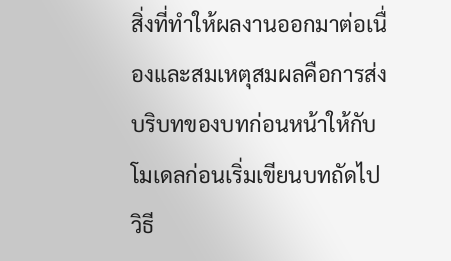สิ่งที่ทำให้ผลงานออกมาต่อเนื่องและสมเหตุสมผลคือการส่งบริบทของบทก่อนหน้าให้กับโมเดลก่อนเริ่มเขียนบทถัดไป วิธี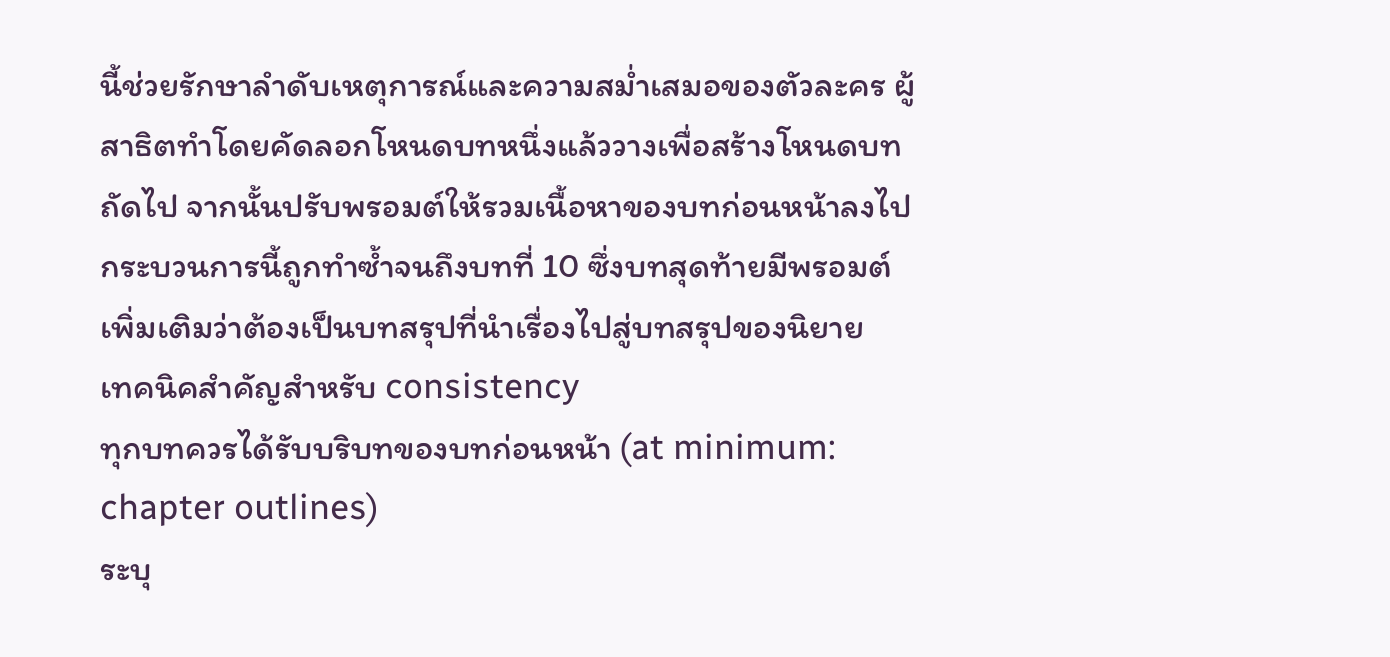นี้ช่วยรักษาลำดับเหตุการณ์และความสม่ำเสมอของตัวละคร ผู้สาธิตทำโดยคัดลอกโหนดบทหนึ่งแล้ววางเพื่อสร้างโหนดบทถัดไป จากนั้นปรับพรอมต์ให้รวมเนื้อหาของบทก่อนหน้าลงไป
กระบวนการนี้ถูกทำซ้ำจนถึงบทที่ 10 ซึ่งบทสุดท้ายมีพรอมต์เพิ่มเติมว่าต้องเป็นบทสรุปที่นำเรื่องไปสู่บทสรุปของนิยาย
เทคนิคสำคัญสำหรับ consistency
ทุกบทควรได้รับบริบทของบทก่อนหน้า (at minimum: chapter outlines)
ระบุ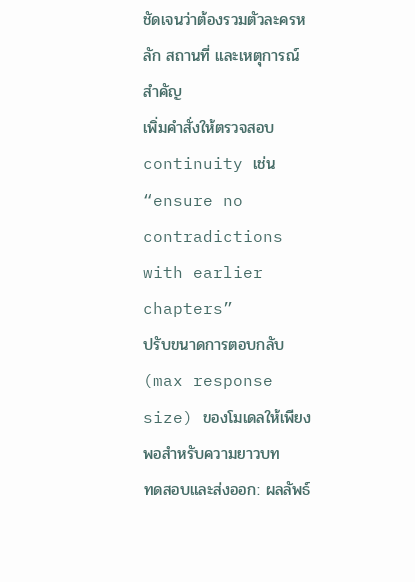ชัดเจนว่าต้องรวมตัวละครหลัก สถานที่ และเหตุการณ์สำคัญ
เพิ่มคำสั่งให้ตรวจสอบ continuity เช่น “ensure no contradictions with earlier chapters”
ปรับขนาดการตอบกลับ (max response size) ของโมเดลให้เพียงพอสำหรับความยาวบท
ทดสอบและส่งออก: ผลลัพธ์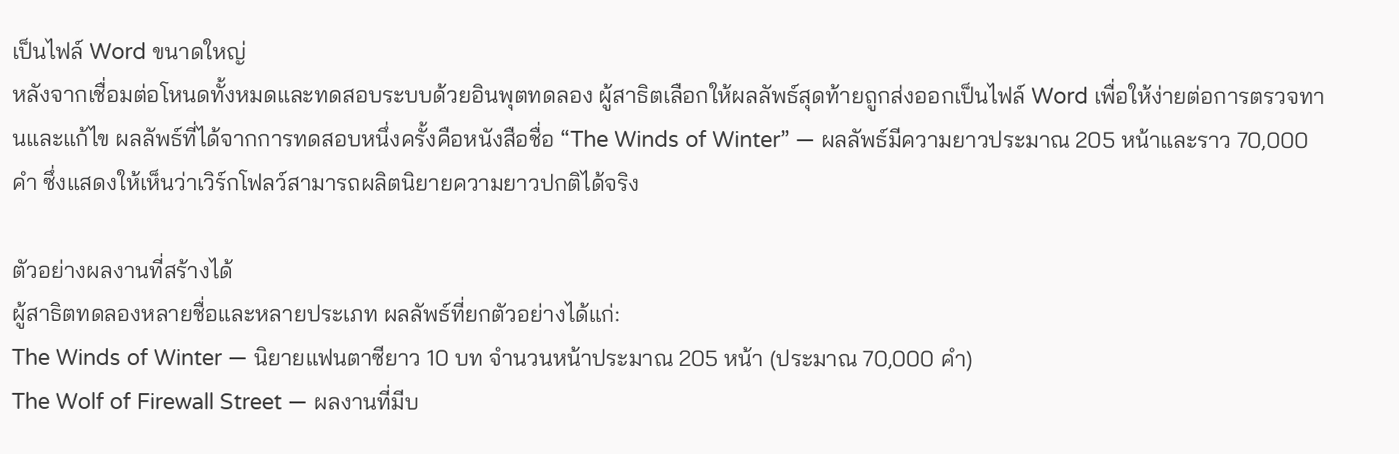เป็นไฟล์ Word ขนาดใหญ่
หลังจากเชื่อมต่อโหนดทั้งหมดและทดสอบระบบด้วยอินพุตทดลอง ผู้สาธิตเลือกให้ผลลัพธ์สุดท้ายถูกส่งออกเป็นไฟล์ Word เพื่อให้ง่ายต่อการตรวจทานและแก้ไข ผลลัพธ์ที่ได้จากการทดสอบหนึ่งครั้งคือหนังสือชื่อ “The Winds of Winter” — ผลลัพธ์มีความยาวประมาณ 205 หน้าและราว 70,000 คำ ซึ่งแสดงให้เห็นว่าเวิร์กโฟลว์สามารถผลิตนิยายความยาวปกติได้จริง

ตัวอย่างผลงานที่สร้างได้
ผู้สาธิตทดลองหลายชื่อและหลายประเภท ผลลัพธ์ที่ยกตัวอย่างได้แก่:
The Winds of Winter — นิยายแฟนตาซียาว 10 บท จำนวนหน้าประมาณ 205 หน้า (ประมาณ 70,000 คำ)
The Wolf of Firewall Street — ผลงานที่มีบ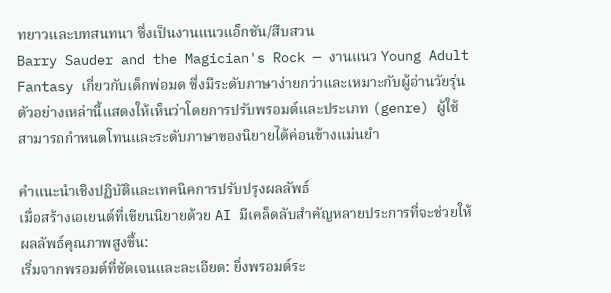ทยาวและบทสนทนา ซึ่งเป็นงานแนวแอ็กชัน/สืบสวน
Barry Sauder and the Magician's Rock — งานแนว Young Adult Fantasy เกี่ยวกับเด็กพ่อมด ซึ่งมีระดับภาษาง่ายกว่าและเหมาะกับผู้อ่านวัยรุ่น
ตัวอย่างเหล่านี้แสดงให้เห็นว่าโดยการปรับพรอมต์และประเภท (genre) ผู้ใช้สามารถกำหนดโทนและระดับภาษาของนิยายได้ค่อนข้างแม่นยำ

คำแนะนำเชิงปฏิบัติและเทคนิคการปรับปรุงผลลัพธ์
เมื่อสร้างเอเยนต์ที่เขียนนิยายด้วย AI มีเคล็ดลับสำคัญหลายประการที่จะช่วยให้ผลลัพธ์คุณภาพสูงขึ้น:
เริ่มจากพรอมต์ที่ชัดเจนและละเอียด: ยิ่งพรอมต์ระ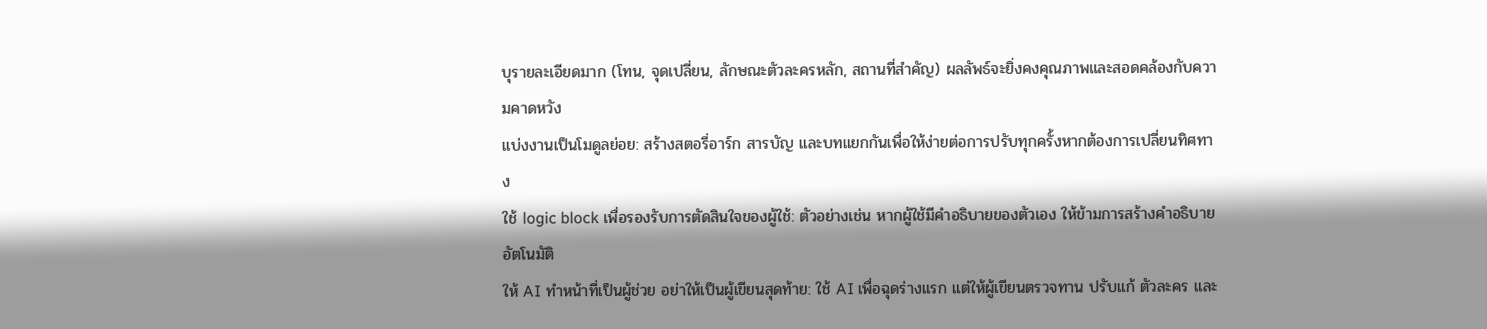บุรายละเอียดมาก (โทน, จุดเปลี่ยน, ลักษณะตัวละครหลัก, สถานที่สำคัญ) ผลลัพธ์จะยิ่งคงคุณภาพและสอดคล้องกับความคาดหวัง
แบ่งงานเป็นโมดูลย่อย: สร้างสตอรี่อาร์ก สารบัญ และบทแยกกันเพื่อให้ง่ายต่อการปรับทุกครั้งหากต้องการเปลี่ยนทิศทาง
ใช้ logic block เพื่อรองรับการตัดสินใจของผู้ใช้: ตัวอย่างเช่น หากผู้ใช้มีคำอธิบายของตัวเอง ให้ข้ามการสร้างคำอธิบายอัตโนมัติ
ให้ AI ทำหน้าที่เป็นผู้ช่วย อย่าให้เป็นผู้เขียนสุดท้าย: ใช้ AI เพื่อฉุดร่างแรก แต่ให้ผู้เขียนตรวจทาน ปรับแก้ ตัวละคร และ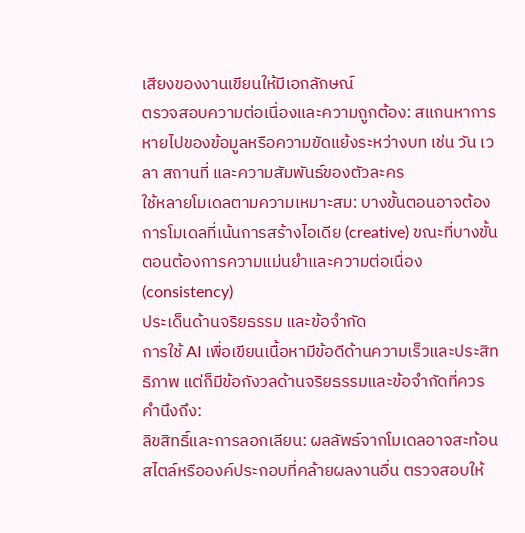เสียงของงานเขียนให้มีเอกลักษณ์
ตรวจสอบความต่อเนื่องและความถูกต้อง: สแกนหาการหายไปของข้อมูลหรือความขัดแย้งระหว่างบท เช่น วัน เวลา สถานที่ และความสัมพันธ์ของตัวละคร
ใช้หลายโมเดลตามความเหมาะสม: บางขั้นตอนอาจต้องการโมเดลที่เน้นการสร้างไอเดีย (creative) ขณะที่บางขั้นตอนต้องการความแม่นยำและความต่อเนื่อง (consistency)
ประเด็นด้านจริยธรรม และข้อจำกัด
การใช้ AI เพื่อเขียนเนื้อหามีข้อดีด้านความเร็วและประสิทธิภาพ แต่ก็มีข้อกังวลด้านจริยธรรมและข้อจำกัดที่ควรคำนึงถึง:
ลิขสิทธิ์และการลอกเลียน: ผลลัพธ์จากโมเดลอาจสะท้อนสไตล์หรือองค์ประกอบที่คล้ายผลงานอื่น ตรวจสอบให้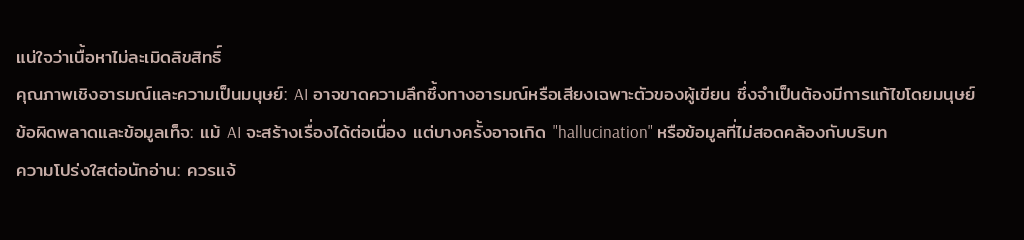แน่ใจว่าเนื้อหาไม่ละเมิดลิขสิทธิ์
คุณภาพเชิงอารมณ์และความเป็นมนุษย์: AI อาจขาดความลึกซึ้งทางอารมณ์หรือเสียงเฉพาะตัวของผู้เขียน ซึ่งจำเป็นต้องมีการแก้ไขโดยมนุษย์
ข้อผิดพลาดและข้อมูลเท็จ: แม้ AI จะสร้างเรื่องได้ต่อเนื่อง แต่บางครั้งอาจเกิด "hallucination" หรือข้อมูลที่ไม่สอดคล้องกับบริบท
ความโปร่งใสต่อนักอ่าน: ควรแจ้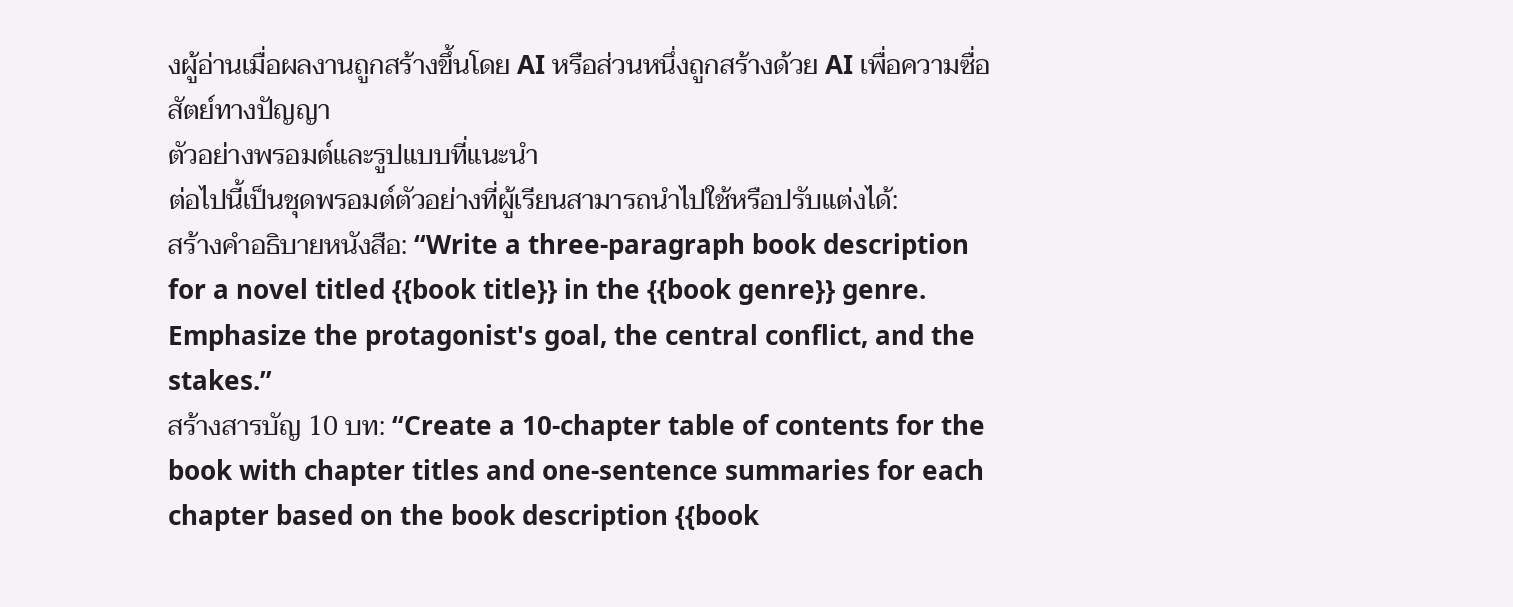งผู้อ่านเมื่อผลงานถูกสร้างขึ้นโดย AI หรือส่วนหนึ่งถูกสร้างด้วย AI เพื่อความซื่อสัตย์ทางปัญญา
ตัวอย่างพรอมต์และรูปแบบที่แนะนำ
ต่อไปนี้เป็นชุดพรอมต์ตัวอย่างที่ผู้เรียนสามารถนำไปใช้หรือปรับแต่งได้:
สร้างคำอธิบายหนังสือ: “Write a three-paragraph book description for a novel titled {{book title}} in the {{book genre}} genre. Emphasize the protagonist's goal, the central conflict, and the stakes.”
สร้างสารบัญ 10 บท: “Create a 10-chapter table of contents for the book with chapter titles and one-sentence summaries for each chapter based on the book description {{book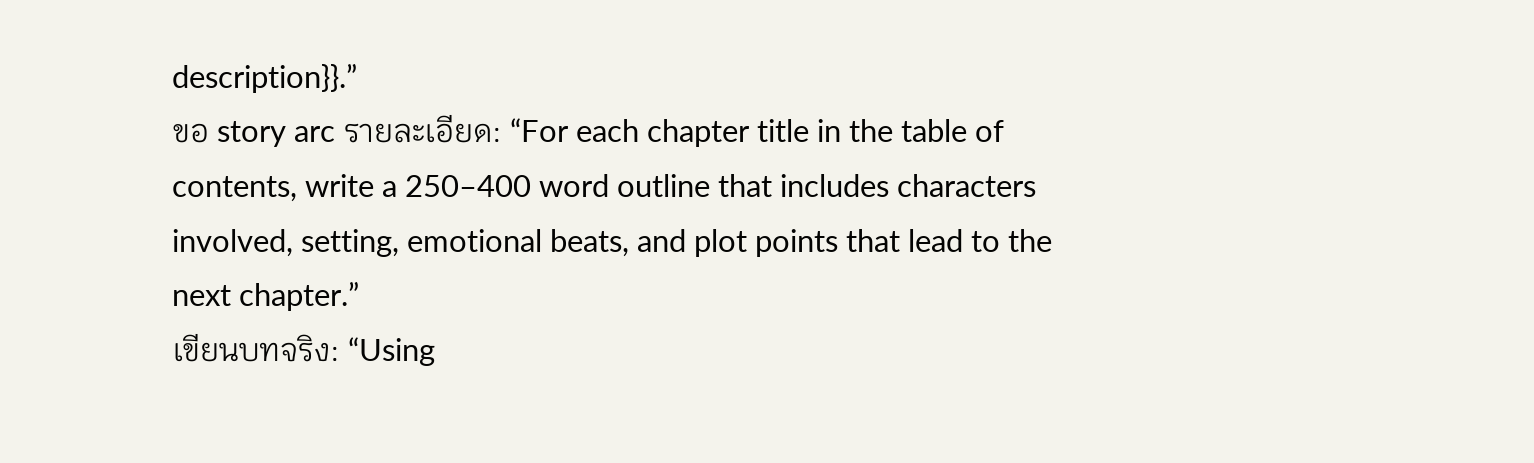description}}.”
ขอ story arc รายละเอียด: “For each chapter title in the table of contents, write a 250–400 word outline that includes characters involved, setting, emotional beats, and plot points that lead to the next chapter.”
เขียนบทจริง: “Using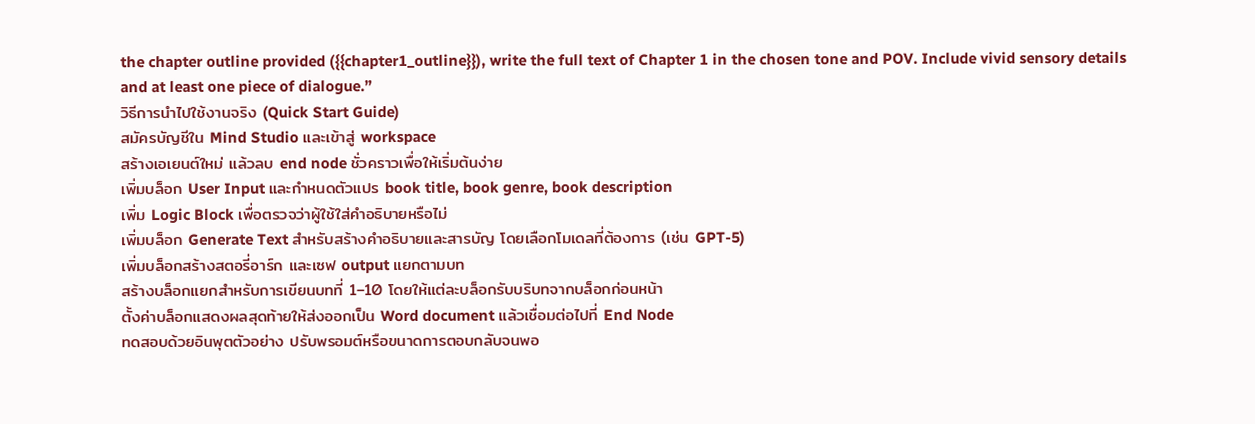the chapter outline provided ({{chapter1_outline}}), write the full text of Chapter 1 in the chosen tone and POV. Include vivid sensory details and at least one piece of dialogue.”
วิธีการนำไปใช้งานจริง (Quick Start Guide)
สมัครบัญชีใน Mind Studio และเข้าสู่ workspace
สร้างเอเยนต์ใหม่ แล้วลบ end node ชั่วคราวเพื่อให้เริ่มต้นง่าย
เพิ่มบล็อก User Input และกำหนดตัวแปร book title, book genre, book description
เพิ่ม Logic Block เพื่อตรวจว่าผู้ใช้ใส่คำอธิบายหรือไม่
เพิ่มบล็อก Generate Text สำหรับสร้างคำอธิบายและสารบัญ โดยเลือกโมเดลที่ต้องการ (เช่น GPT-5)
เพิ่มบล็อกสร้างสตอรี่อาร์ก และเซฟ output แยกตามบท
สร้างบล็อกแยกสำหรับการเขียนบทที่ 1–10 โดยให้แต่ละบล็อกรับบริบทจากบล็อกก่อนหน้า
ตั้งค่าบล็อกแสดงผลสุดท้ายให้ส่งออกเป็น Word document แล้วเชื่อมต่อไปที่ End Node
ทดสอบด้วยอินพุตตัวอย่าง ปรับพรอมต์หรือขนาดการตอบกลับจนพอ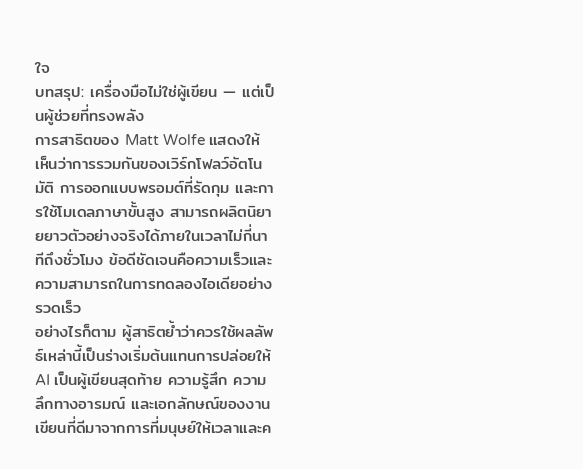ใจ
บทสรุป: เครื่องมือไม่ใช่ผู้เขียน — แต่เป็นผู้ช่วยที่ทรงพลัง
การสาธิตของ Matt Wolfe แสดงให้เห็นว่าการรวมกันของเวิร์กโฟลว์อัตโนมัติ การออกแบบพรอมต์ที่รัดกุม และการใช้โมเดลภาษาขั้นสูง สามารถผลิตนิยายยาวตัวอย่างจริงได้ภายในเวลาไม่กี่นาทีถึงชั่วโมง ข้อดีชัดเจนคือความเร็วและความสามารถในการทดลองไอเดียอย่างรวดเร็ว
อย่างไรก็ตาม ผู้สาธิตย้ำว่าควรใช้ผลลัพธ์เหล่านี้เป็นร่างเริ่มต้นแทนการปล่อยให้ AI เป็นผู้เขียนสุดท้าย ความรู้สึก ความลึกทางอารมณ์ และเอกลักษณ์ของงานเขียนที่ดีมาจากการที่มนุษย์ให้เวลาและค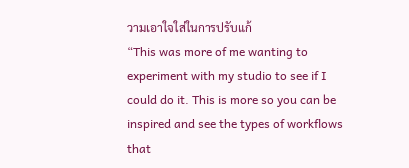วามเอาใจใส่ในการปรับแก้
“This was more of me wanting to experiment with my studio to see if I could do it. This is more so you can be inspired and see the types of workflows that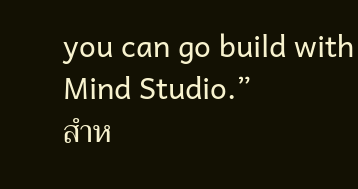you can go build with Mind Studio.”
สำห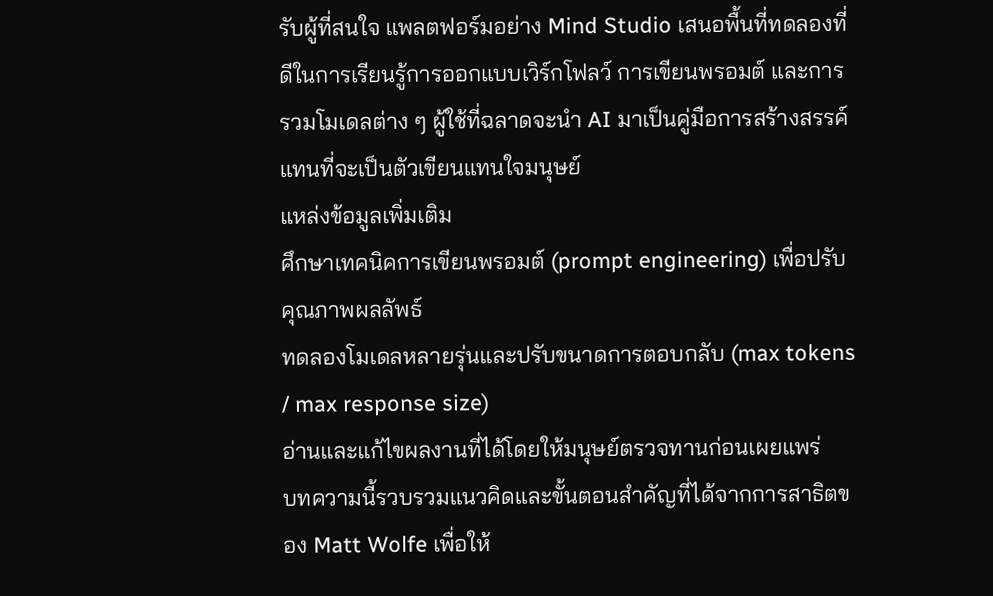รับผู้ที่สนใจ แพลตฟอร์มอย่าง Mind Studio เสนอพื้นที่ทดลองที่ดีในการเรียนรู้การออกแบบเวิร์กโฟลว์ การเขียนพรอมต์ และการรวมโมเดลต่าง ๆ ผู้ใช้ที่ฉลาดจะนำ AI มาเป็นคู่มือการสร้างสรรค์ แทนที่จะเป็นตัวเขียนแทนใจมนุษย์
แหล่งข้อมูลเพิ่มเติม
ศึกษาเทคนิคการเขียนพรอมต์ (prompt engineering) เพื่อปรับคุณภาพผลลัพธ์
ทดลองโมเดลหลายรุ่นและปรับขนาดการตอบกลับ (max tokens / max response size)
อ่านและแก้ไขผลงานที่ได้โดยให้มนุษย์ตรวจทานก่อนเผยแพร่
บทความนี้รวบรวมแนวคิดและขั้นตอนสำคัญที่ได้จากการสาธิตของ Matt Wolfe เพื่อให้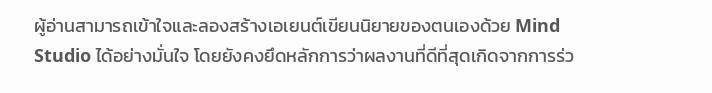ผู้อ่านสามารถเข้าใจและลองสร้างเอเยนต์เขียนนิยายของตนเองด้วย Mind Studio ได้อย่างมั่นใจ โดยยังคงยึดหลักการว่าผลงานที่ดีที่สุดเกิดจากการร่ว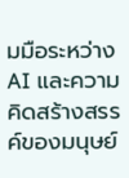มมือระหว่าง AI และความคิดสร้างสรรค์ของมนุษย์